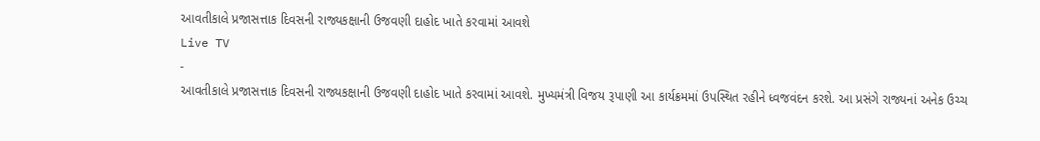આવતીકાલે પ્રજાસત્તાક દિવસની રાજ્યકક્ષાની ઉજવણી દાહોદ ખાતે કરવામાં આવશે
Live TV
-
આવતીકાલે પ્રજાસત્તાક દિવસની રાજ્યકક્ષાની ઉજવણી દાહોદ ખાતે કરવામાં આવશે. મુખ્યમંત્રી વિજય રૂપાણી આ કાર્યક્રમમાં ઉપસ્થિત રહીને ધ્વજવંદન કરશે. આ પ્રસંગે રાજ્યનાં અનેક ઉચ્ચ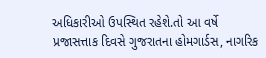અધિકારીઓ ઉપસ્થિત રહેશે.તો આ વર્ષે પ્રજાસત્તાક દિવસે ગુજરાતના હોમગાર્ડસ, નાગરિક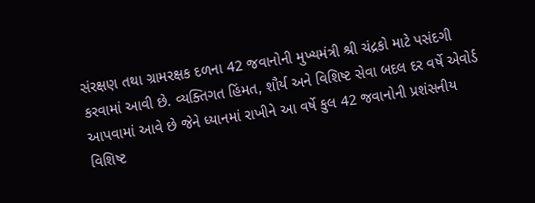સંરક્ષણ તથા ગ્રામરક્ષક દળના 42 જવાનોની મુખ્યમંત્રી શ્રી ચંદ્રકો માટે પસંદગી કરવામાં આવી છે. વ્યક્તિગત હિંમત, શૌર્ય અને વિશિષ્ટ સેવા બદલ દર વર્ષે એવોર્ડ આપવામાં આવે છે જેને ધ્યાનમાં રાખીને આ વર્ષે કુલ 42 જવાનોની પ્રશંસનીય વિશિષ્ટ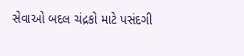સેવાઓ બદલ ચંદ્રકો માટે પસંદગી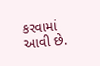કરવામાં આવી છે.